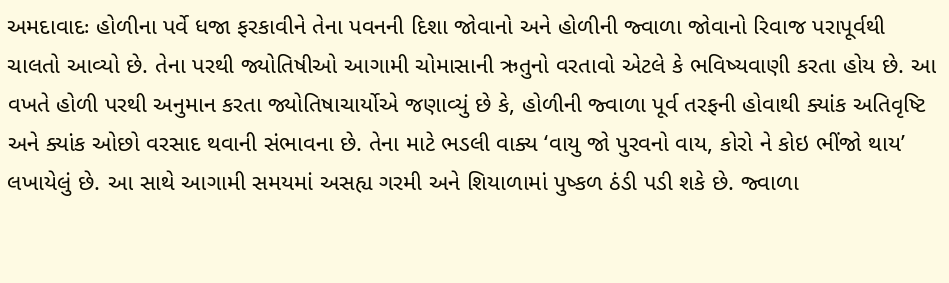અમદાવાદઃ હોળીના પર્વે ધજા ફરકાવીને તેના પવનની દિશા જોવાનો અને હોળીની જ્વાળા જોવાનો રિવાજ પરાપૂર્વથી ચાલતો આવ્યો છે. તેના પરથી જ્યોતિષીઓ આગામી ચોમાસાની ઋતુનો વરતાવો એટલે કે ભવિષ્યવાણી કરતા હોય છે. આ વખતે હોળી પરથી અનુમાન કરતા જ્યોતિષાચાર્યોએ જણાવ્યું છે કે, હોળીની જ્વાળા પૂર્વ તરફની હોવાથી ક્યાંક અતિવૃષ્ટિ અને ક્યાંક ઓછો વરસાદ થવાની સંભાવના છે. તેના માટે ભડલી વાક્ય ‘વાયુ જો પુરવનો વાય, કોરો ને કોઇ ભીંજો થાય’ લખાયેલું છે. આ સાથે આગામી સમયમાં અસહ્ય ગરમી અને શિયાળામાં પુષ્કળ ઠંડી પડી શકે છે. જ્વાળા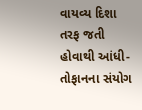વાયવ્ય દિશા તરફ જતી હોવાથી આંધી-તોફાનના સંયોગ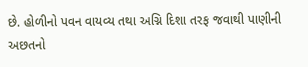છે. હોળીનો પવન વાયવ્ય તથા અગ્નિ દિશા તરફ જવાથી પાણીની અછતનો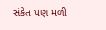સંકેત પણ મળી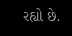રહ્યો છે.